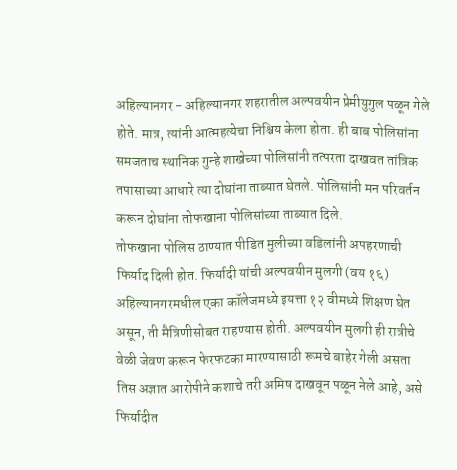अहिल्यानगर - अहिल्यानगर शहरातील अल्पवयीन प्रेमीयुगुल पळून गेले होते. मात्र, त्यांनी आत्महत्येचा निश्चिय केला होता. ही बाब पोलिसांना समजताच स्थानिक गुन्हे शाखेच्या पोलिसांनी तत्परता दाखवत तांत्रिक तपासाच्या आधारे त्या दोघांना ताब्यात घेतले. पोलिसांनी मन परिवर्तन करून दोघांना तोफखाना पोलिसांच्या ताब्यात दिले.
तोफखाना पोलिस ठाण्यात पीडित मुलीच्या वडिलांनी अपहरणाची फिर्याद दिली होत. फिर्यादी यांची अल्पवयीन मुलगी (वय १६) अहिल्यानगरमधील एका कॉलेजमध्ये इयत्ता १२ वीमध्ये शिक्षण घेत असून, ती मैत्रिणीसोबत राहण्यास होती. अल्पवयीन मुलगी ही रात्रीचे वेळी जेवण करून फेरफटका मारण्यासाठी रूमचे बाहेर गेली असता तिस अज्ञात आरोपीने कशाचे तरी अमिष दाखवून पळून नेले आहे, असे फिर्यादीत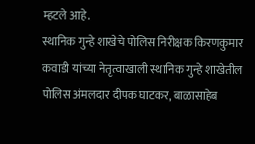म्हटले आहे.
स्थानिक गुन्हे शाखेचे पोलिस निरीक्षक किरणकुमार कवाडी यांच्या नेतृत्वाखाली स्थानिक गुन्हे शाखेतील पोलिस अंमलदार दीपक घाटकर, बाळासाहेब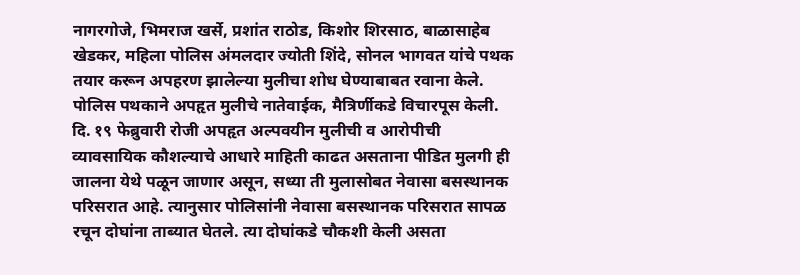नागरगोजे, भिमराज खर्से, प्रशांत राठोड, किशोर शिरसाठ, बाळासाहेब खेडकर, महिला पोलिस अंमलदार ज्योती शिंदे, सोनल भागवत यांचे पथक तयार करून अपहरण झालेल्या मुलीचा शोध घेण्याबाबत रवाना केले. पोलिस पथकाने अपहृत मुलीचे नातेवाईक, मैत्रिर्णीकडे विचारपूस केली.
दि. १९ फेब्रुवारी रोजी अपहृत अल्पवयीन मुलीची व आरोपीची व्यावसायिक कौशल्याचे आधारे माहिती काढत असताना पीडित मुलगी ही जालना येथे पळून जाणार असून, सध्या ती मुलासोबत नेवासा बसस्थानक परिसरात आहे. त्यानुसार पोलिसांनी नेवासा बसस्थानक परिसरात सापळ रचून दोघांना ताब्यात घेतले. त्या दोघांकडे चौकशी केली असता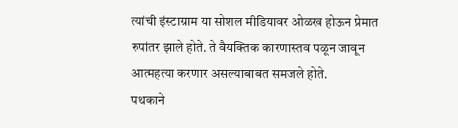त्यांची इंस्टाग्राम या सोशल मीडियावर ओळख होऊन प्रेमात रुपांतर झाले होते. ते वैयक्तिक कारणास्तव पळून जावून आत्महत्या करणार असल्याबाबत समजले होते.
पथकाने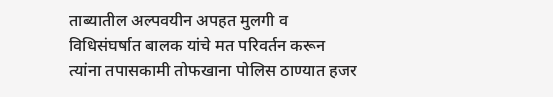ताब्यातील अल्पवयीन अपहत मुलगी व विधिसंघर्षात बालक यांचे मत परिवर्तन करून त्यांना तपासकामी तोफखाना पोलिस ठाण्यात हजर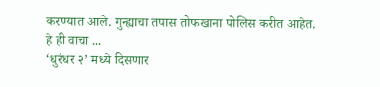करण्यात आले. गुन्ह्याचा तपास तोफखाना पोलिस करीत आहेत.
हे ही वाचा ...
‘धुरंधर २’ मध्ये दिसणार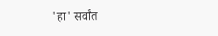'हा' सर्वांत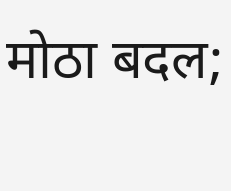मोठा बदल;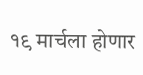१९ मार्चला होणार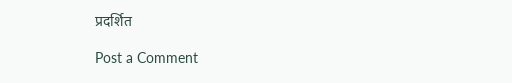प्रदर्शित

Post a Comment